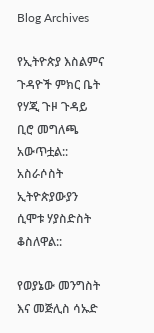Blog Archives

የኢትዮጵያ እስልምና ጉዳዮች ምክር ቤት የሃጂ ጉዞ ጉዳይ ቢሮ መግለጫ አውጥቷል:: አስራሶስት ኢትዮጵያውያን ሲሞቱ ሃያስድስት ቆስለዋል::

የወያኔው መንግስት እና መጅሊስ ሳኡድ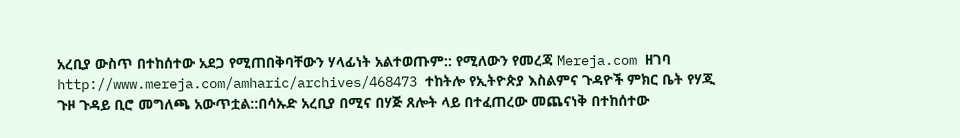አረቢያ ውስጥ በተከሰተው አደጋ የሚጠበቅባቸውን ሃላፊነት አልተወጡም:: የሚለውን የመረጃ Mereja.com ዘገባ http://www.mereja.com/amharic/archives/468473 ተከትሎ የኢትዮጵያ እስልምና ጉዳዮች ምክር ቤት የሃጂ ጉዞ ጉዳይ ቢሮ መግለጫ አውጥቷል::በሳኡድ አረቢያ በሚና በሃጅ ጸሎት ላይ በተፈጠረው መጨናነቅ በተከሰተው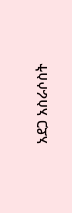አደጋ አስራሶስት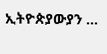ኢትዮጵያውያን …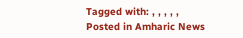Tagged with: , , , , ,
Posted in Amharic News